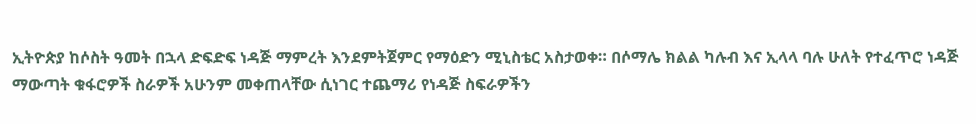ኢትዮጵያ ከሶስት ዓመት በኋላ ድፍድፍ ነዳጅ ማምረት እንደምትጀምር የማዕድን ሚኒስቴር አስታወቀ። በሶማሌ ክልል ካሉብ እና ኢላላ ባሉ ሁለት የተፈጥሮ ነዳጅ ማውጣት ቁፋሮዎች ስራዎች አሁንም መቀጠላቸው ሲነገር ተጨማሪ የነዳጅ ስፍራዎችን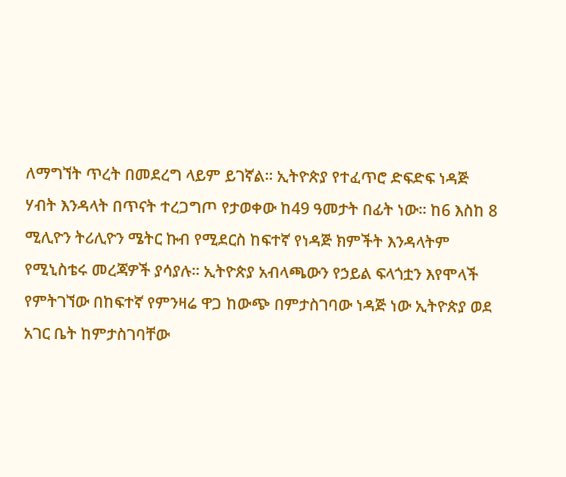ለማግኘት ጥረት በመደረግ ላይም ይገኛል። ኢትዮጵያ የተፈጥሮ ድፍድፍ ነዳጅ ሃብት እንዳላት በጥናት ተረጋግጦ የታወቀው ከ49 ዓመታት በፊት ነው፡፡ ከ6 እስከ 8 ሚሊዮን ትሪሊዮን ሜትር ኩብ የሚደርስ ከፍተኛ የነዳጅ ክምችት እንዳላትም የሚኒስቴሩ መረጃዎች ያሳያሉ፡፡ ኢትዮጵያ አብላጫውን የኃይል ፍላጎቷን እየሞላች የምትገኘው በከፍተኛ የምንዛሬ ዋጋ ከውጭ በምታስገባው ነዳጅ ነው ኢትዮጵያ ወደ አገር ቤት ከምታስገባቸው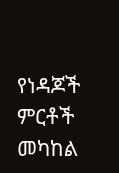የነዳጆች ምርቶች መካከል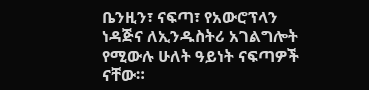ቤንዚን፣ ናፍጣ፣ የአውሮፕላን ነዳጅና ለኢንዱስትሪ አገልግሎት የሚውሉ ሁለት ዓይነት ናፍጣዎች ናቸው።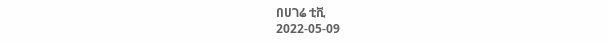በሀገሬ ቲቪ
2022-05-09